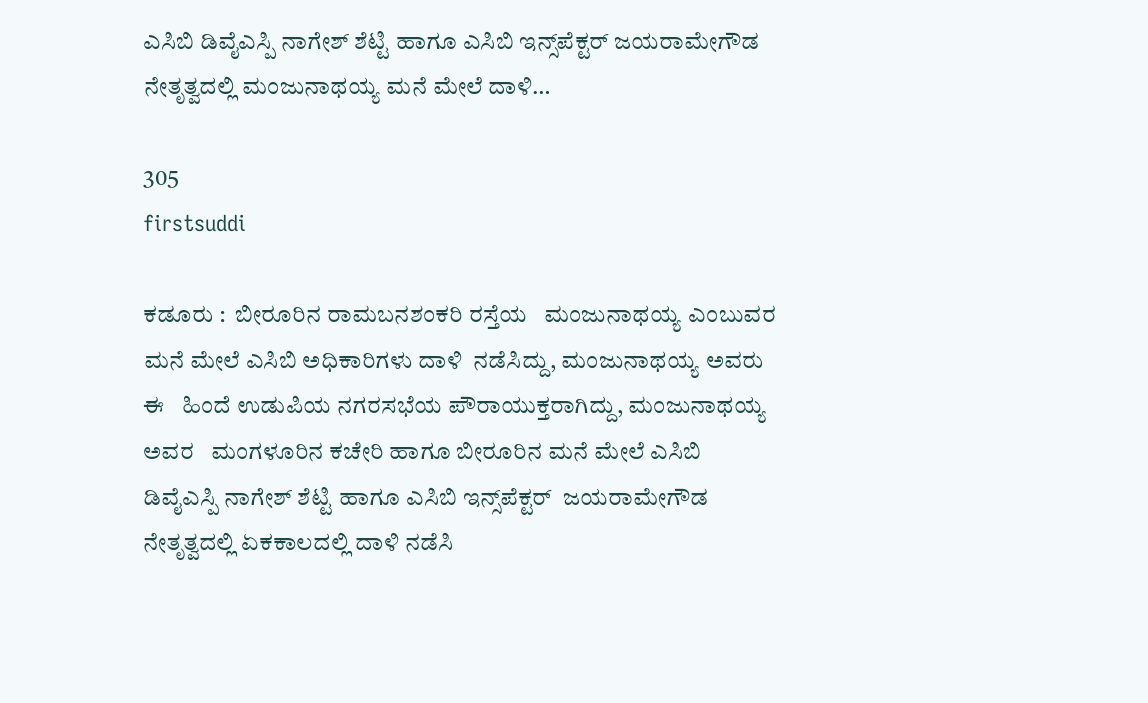ಎಸಿಬಿ ಡಿವೈಎಸ್ಪಿ ನಾಗೇಶ್ ಶೆಟ್ಟಿ ಹಾಗೂ ಎಸಿಬಿ ಇನ್ಸ್‌ಪೆಕ್ಟರ್ ಜಯರಾಮೇಗೌಡ ನೇತೃತ್ವದಲ್ಲಿ ಮಂಜುನಾಥಯ್ಯ ಮನೆ ಮೇಲೆ ದಾಳಿ…

305
firstsuddi

ಕಡೂರು :  ಬೀರೂರಿನ ರಾಮಬನಶಂಕರಿ ರಸ್ತೆಯ   ಮಂಜುನಾಥಯ್ಯ ಎಂಬುವರ ಮನೆ ಮೇಲೆ ಎಸಿಬಿ ಅಧಿಕಾರಿಗಳು ದಾಳಿ  ನಡೆಸಿದ್ದು, ಮಂಜುನಾಥಯ್ಯ ಅವರು ಈ   ಹಿಂದೆ ಉಡುಪಿಯ ನಗರಸಭೆಯ ಪೌರಾಯುಕ್ತರಾಗಿದ್ದು, ಮಂಜುನಾಥಯ್ಯ ಅವರ   ಮಂಗಳೂರಿನ ಕಚೇರಿ ಹಾಗೂ ಬೀರೂರಿನ ಮನೆ ಮೇಲೆ ಎಸಿಬಿ ಡಿವೈಎಸ್ಪಿ ನಾಗೇಶ್ ಶೆಟ್ಟಿ ಹಾಗೂ ಎಸಿಬಿ ಇನ್ಸ್‌ಪೆಕ್ಟರ್  ಜಯರಾಮೇಗೌಡ ನೇತೃತ್ವದಲ್ಲಿ ಏಕಕಾಲದಲ್ಲಿ ದಾಳಿ ನಡೆಸಿ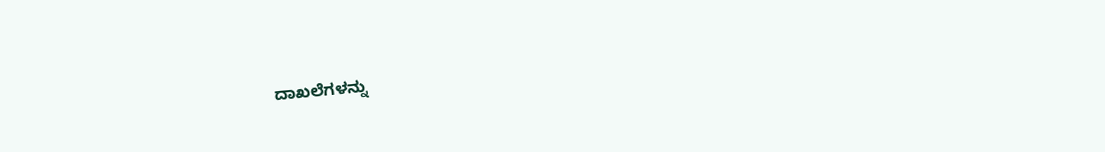ದಾಖಲೆಗಳನ್ನು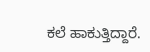ಕಲೆ ಹಾಕುತ್ತಿದ್ದಾರೆ.